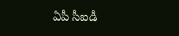ఏపీ సీఐడీ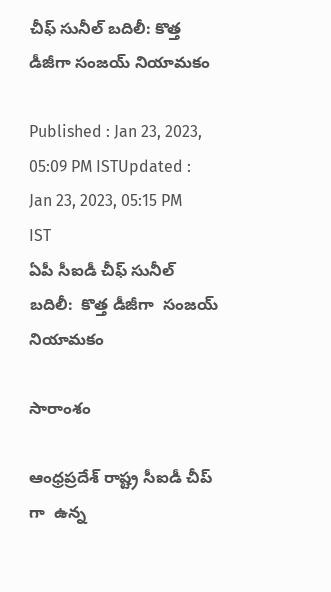చీఫ్ సునీల్ బదిలీ: కొత్త డీజీగా సంజయ్ నియామకం

Published : Jan 23, 2023, 05:09 PM ISTUpdated : Jan 23, 2023, 05:15 PM IST
ఏపీ సీఐడీ చీఫ్ సునీల్ బదిలీ:  కొత్త డీజీగా  సంజయ్ నియామకం

సారాంశం

ఆంధ్రప్రదేశ్ రాష్ట్ర సీఐడీ చీప్ గా  ఉన్న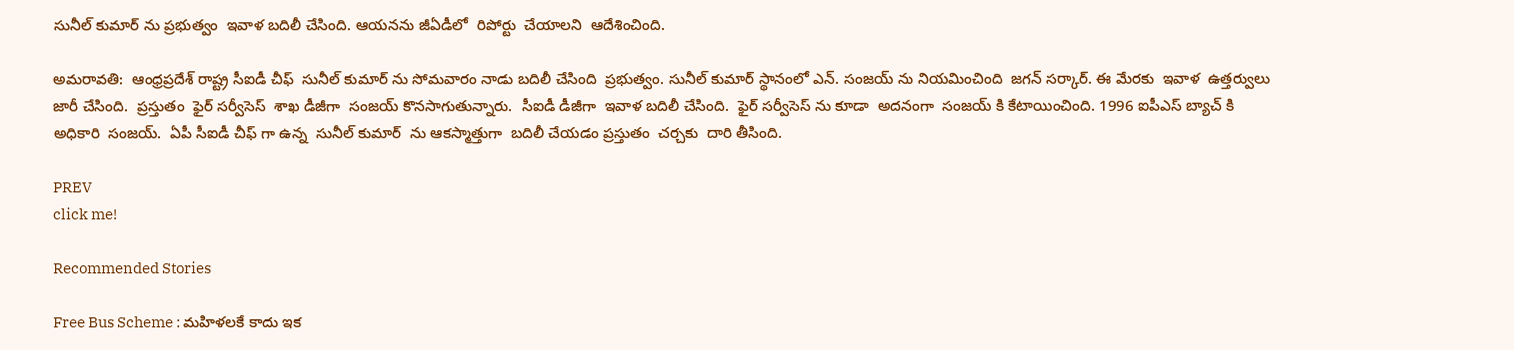సునీల్ కుమార్ ను ప్రభుత్వం  ఇవాళ బదిలీ చేసింది. ఆయనను జీఏడీలో  రిపోర్టు  చేయాలని  ఆదేశించింది.

అమరావతి:  ఆంధ్రప్రదేశ్ రాష్ట్ర సీఐడీ చీఫ్  సునీల్ కుమార్ ను సోమవారం నాడు బదిలీ చేసింది  ప్రభుత్వం. సునీల్ కుమార్ స్థానంలో ఎన్. సంజయ్ ను నియమించింది  జగన్ సర్కార్. ఈ మేరకు  ఇవాళ  ఉత్తర్వులు జారీ చేసింది.  ప్రస్తుతం  ఫైర్ సర్వీసెస్  శాఖ డీజీగా  సంజయ్ కొనసాగుతున్నారు.  సీఐడీ డీజీగా  ఇవాళ బదిలీ చేసింది.  ఫైర్ సర్వీసెస్ ను కూడా  అదనంగా  సంజయ్ కి కేటాయించింది. 1996 ఐపీఎస్ బ్యాచ్ కి అధికారి  సంజయ్.  ఏపీ సీఐడీ చీఫ్ గా ఉన్న  సునీల్ కుమార్  ను ఆకస్మాత్తుగా  బదిలీ చేయడం ప్రస్తుతం  చర్చకు  దారి తీసింది.

PREV
click me!

Recommended Stories

Free Bus Scheme : మహిళలకే కాదు ఇక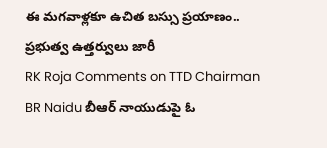ఈ మగవాళ్లకూ ఉచిత బస్సు ప్రయాణం.. ప్రభుత్వ ఉత్తర్వులు జారీ
RK Roja Comments on TTD Chairman BR Naidu బీఆర్ నాయుడుపై ఓ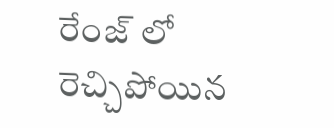రేంజ్ లో రెచ్చిపోయిన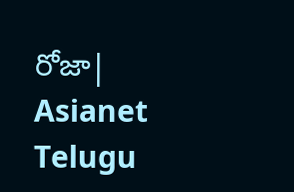రోజా| Asianet Telugu